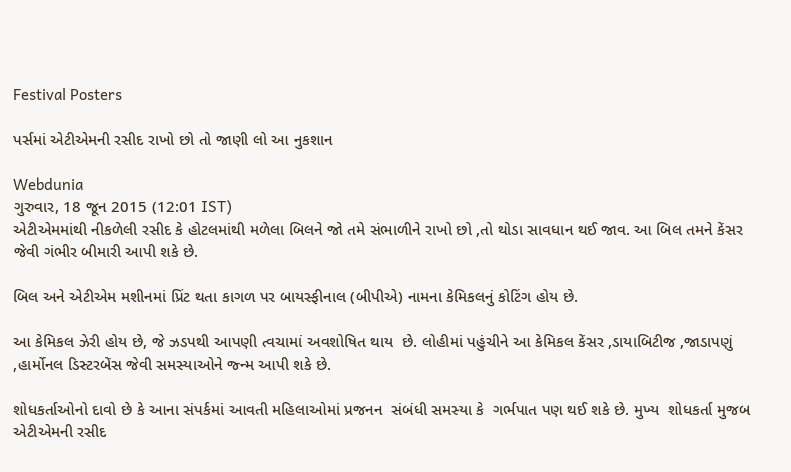Festival Posters

પર્સમાં એટીએમની રસીદ રાખો છો તો જાણી લો આ નુકશાન

Webdunia
ગુરુવાર, 18 જૂન 2015 (12:01 IST)
એટીએમમાંથી નીકળેલી રસીદ કે હોટલમાંથી મળેલા બિલને જો તમે સંભાળીને રાખો છો ,તો થોડા સાવધાન થઈ જાવ. આ બિલ તમને કેંસર જેવી ગંભીર બીમારી આપી શકે છે.

બિલ અને એટીએમ મશીનમાં પ્રિંટ થતા કાગળ પર બાયસ્ફીનાલ (બીપીએ) નામના કેમિકલનું કોટિંગ હોય છે.

આ કેમિકલ ઝેરી હોય છે, જે ઝડપથી આપણી ત્વચામાં અવશોષિત થાય  છે. લોહીમાં પહુંચીને આ કેમિકલ કેંસર ,ડાયાબિટીજ ,જાડાપણું ,હાર્મોનલ ડિસ્ટરબેંસ જેવી સમસ્યાઓને જ્ન્મ આપી શકે છે.

શોધકર્તાઓનો દાવો છે કે આના સંપર્કમાં આવતી મહિલાઓમાં પ્રજનન  સંબંધી સમસ્યા કે  ગર્ભપાત પણ થઈ શકે છે. મુખ્ય  શોધકર્તા મુજબ એટીએમની રસીદ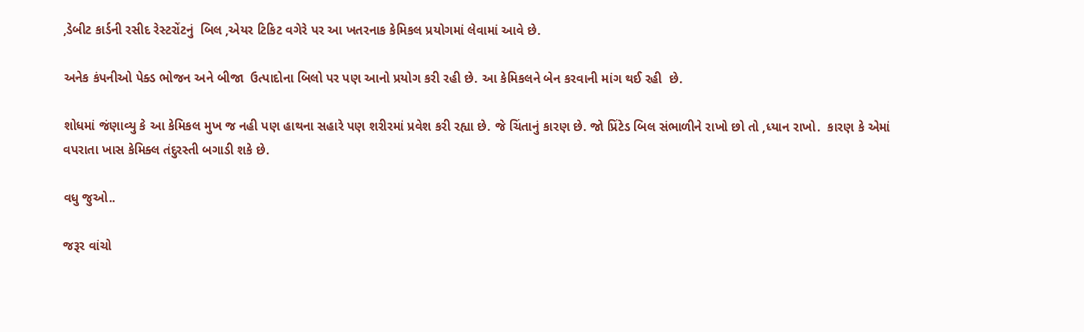,ડેબીટ કાર્ડની રસીદ રેસ્ટરોંટનું  બિલ ,એયર ટિકિટ વગેરે પર આ ખતરનાક કેમિકલ પ્રયોગમાં લેવામાં આવે છે.

અનેક કંપનીઓ પેક્ડ ભોજન અને બીજા  ઉત્પાદોના બિલો પર પણ આનો પ્રયોગ કરી રહી છે. આ કેમિકલને બેન કરવાની માંગ થઈ રહી  છે.

શોધમાં જંણાવ્યુ કે આ કેમિકલ મુખ જ નહી પણ હાથના સહારે પણ શરીરમાં પ્રવેશ કરી રહ્યા છે. જે ચિંતાનું કારણ છે. જો પ્રિંટેડ બિલ સંભાળીને રાખો છો તો ,ધ્યાન રાખો.  કારણ કે એમાં વપરાતા ખાસ કેમિક્લ તંદુરસ્તી બગાડી શકે છે.

વધુ જુઓ..

જરૂર વાંચો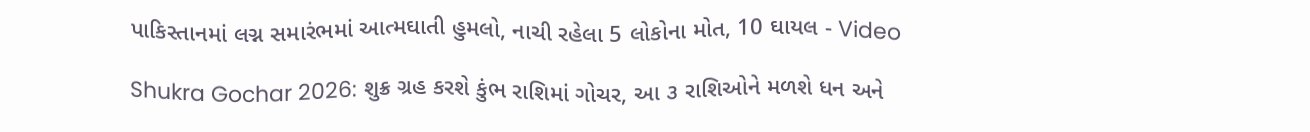પાકિસ્તાનમાં લગ્ન સમારંભમાં આત્મઘાતી હુમલો, નાચી રહેલા 5 લોકોના મોત, 10 ઘાયલ - Video

Shukra Gochar 2026: શુક્ર ગ્રહ કરશે કુંભ રાશિમાં ગોચર, આ ૩ રાશિઓને મળશે ધન અને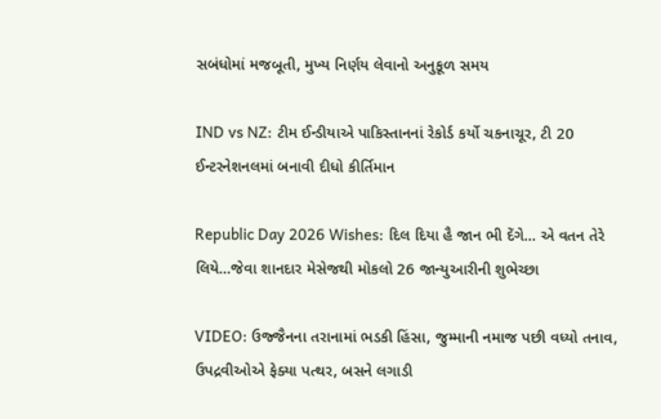સબંધોમાં મજબૂતી, મુખ્ય નિર્ણય લેવાનો અનુકૂળ સમય

IND vs NZ: ટીમ ઈન્ડીયાએ પાકિસ્તાનનાં રેકોર્ડ કર્યો ચકનાચૂર, ટી 20 ઈન્ટરનેશનલમાં બનાવી દીધો કીર્તિમાન

Republic Day 2026 Wishes: દિલ દિયા હૈ જાન ભી દેંગે... એ વતન તેરે લિયે...જેવા શાનદાર મેસેજથી મોકલો 26 જાન્યુઆરીની શુભેચ્છા

VIDEO: ઉજ્જૈનના તરાનામાં ભડકી હિંસા, જુમ્માની નમાજ પછી વધ્યો તનાવ, ઉપદ્રવીઓએ ફેક્યા પત્થર, બસને લગાડી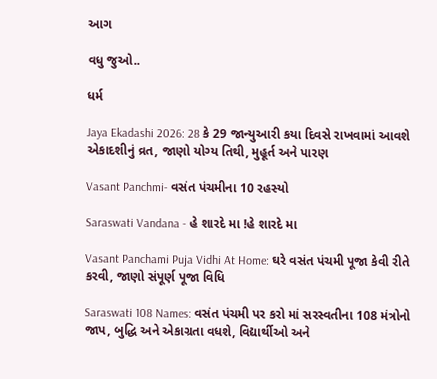આગ

વધુ જુઓ..

ધર્મ

Jaya Ekadashi 2026: 28 કે 29 જાન્યુઆરી કયા દિવસે રાખવામાં આવશે એકાદશીનું વ્રત, જાણો યોગ્ય તિથી, મુહૂર્ત અને પારણ

Vasant Panchmi- વસંત પંચમીના 10 રહસ્યો

Saraswati Vandana - હે શારદે મા !હે શારદે મા

Vasant Panchami Puja Vidhi At Home: ઘરે વસંત પંચમી પૂજા કેવી રીતે કરવી, જાણો સંપૂર્ણ પૂજા વિધિ

Saraswati 108 Names: વસંત પંચમી પર કરો માં સરસ્વતીના 108 મંત્રોનો જાપ, બુદ્ધિ અને એકાગ્રતા વધશે, વિદ્યાર્થીઓ અને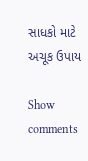સાધકો માટે અચૂક ઉપાય

Show comments